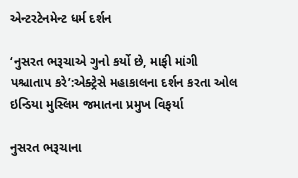એન્ટરટેનમેન્ટ ધર્મ દર્શન

‘નુસરત ભરૂચાએ ગુનો કર્યો છે, માફી માંગી પશ્ચાતાપ કરે’:એક્ટ્રેસે મહાકાલના દર્શન કરતા ઓલ ઇન્ડિયા મુસ્લિમ જમાતના પ્રમુખ વિફર્યા

નુસરત ભરૂચાના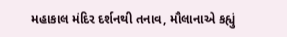મહાકાલ મંદિર દર્શનથી તનાવ, મૌલાનાએ કહ્યું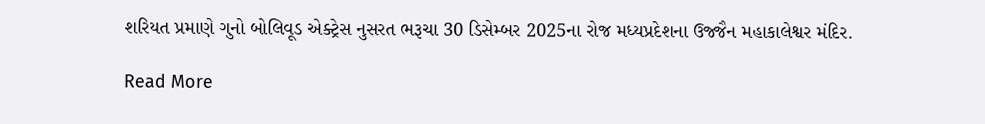શરિયત પ્રમાણે ગુનો બોલિવૂડ એક્ટ્રેસ નુસરત ભરૂચા 30 ડિસેમ્બર 2025ના રોજ મધ્યપ્રદેશના ઉજ્જૈન મહાકાલેશ્વર મંદિર.

Read More